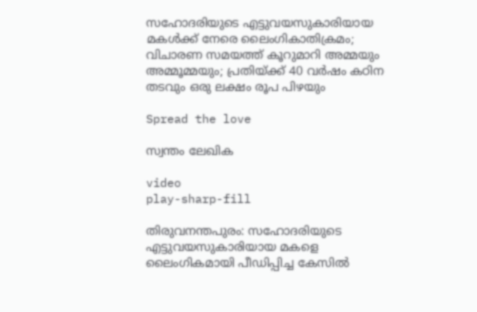സഹോദരിയുടെ എട്ടുവയസുകാരിയായ മകള്‍ക്ക് നേരെ ലൈംഗികാതിക്രമം; വിചാരണ സമയത്ത് കൂറുമാറി അമ്മയും അമ്മൂമ്മയും; പ്രതിയ്ക്ക് 40 വര്‍ഷം കഠിന തടവും ഒരു ലക്ഷം രൂപ പിഴയും

Spread the love

സ്വന്തം ലേഖിക

video
play-sharp-fill

തിരുവനന്തപുരം: സഹോദരിയുടെ എട്ടുവയസുകാരിയായ മകളെ ലൈംഗികമായി പീഡിപ്പിച്ച കേസില്‍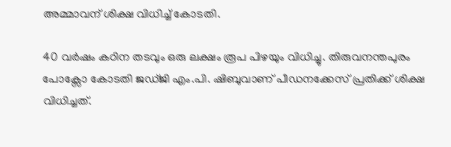അമ്മാവന് ശിക്ഷ വിധിച്ച്‌ കോടതി.

40 വര്‍ഷം കഠിന തടവും ഒരു ലക്ഷം രൂപ പിഴയും വിധിച്ചു. തിരുവനന്തപുരം പോക്സോ കോടതി ജഡ്ജി എം.പി. ഷിബുവാണ് പീഡനക്കേസ് പ്രതിക്ക് ശിക്ഷ വിധിച്ചത്.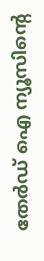തേർഡ് ഐ ന്യൂസിന്റെ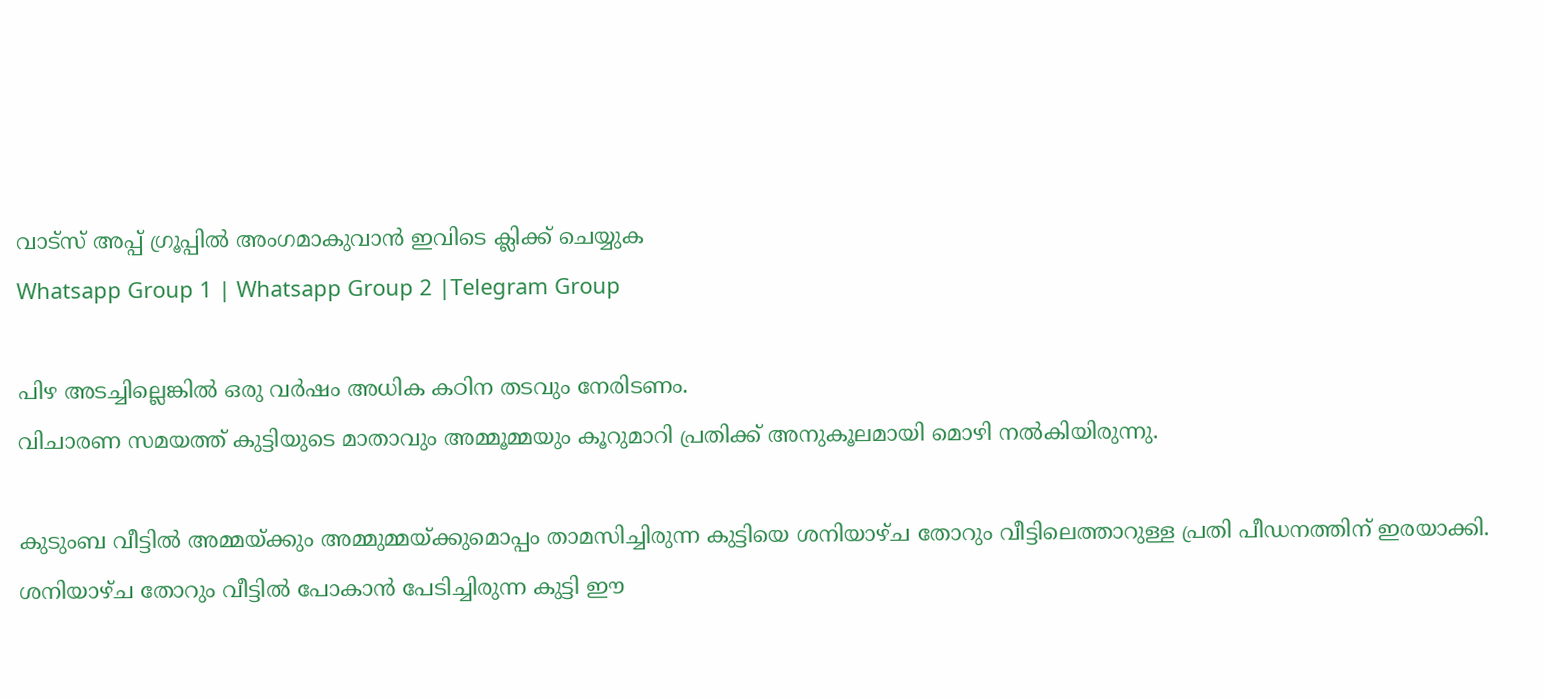വാട്സ് അപ്പ് ഗ്രൂപ്പിൽ അംഗമാകുവാൻ ഇവിടെ ക്ലിക്ക് ചെയ്യുക
Whatsapp Group 1 | Whatsapp Group 2 |Telegram Group

പിഴ അടച്ചില്ലെങ്കില്‍ ഒരു വര്‍ഷം അധിക കഠിന തടവും നേരിടണം.
വിചാരണ സമയത്ത് കുട്ടിയുടെ മാതാവും അമ്മൂമ്മയും കൂറുമാറി പ്രതിക്ക് അനുകൂലമായി മൊഴി നല്‍കിയിരുന്നു.

കുടുംബ വീട്ടില്‍ അമ്മയ്ക്കും അമ്മുമ്മയ്ക്കുമൊപ്പം താമസിച്ചിരുന്ന കുട്ടിയെ ശനിയാഴ്ച തോറും വീട്ടിലെത്താറുള്ള പ്രതി പീഡനത്തിന് ഇരയാക്കി. ശനിയാഴ്ച തോറും വീട്ടില്‍ പോകാന്‍ പേടിച്ചിരുന്ന കുട്ടി ഈ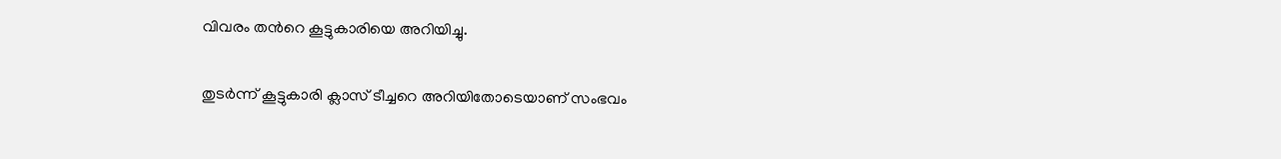വിവരം തന്‍റെ കൂട്ടുകാരിയെ അറിയിച്ചു.

തുടര്‍ന്ന് കൂട്ടുകാരി ക്ലാസ് ടീച്ചറെ അറിയിതോടെയാണ് സംഭവം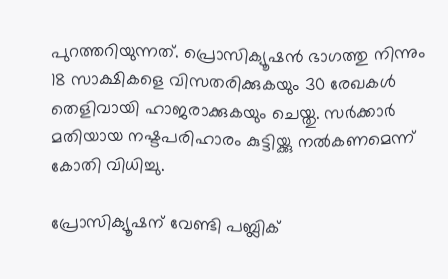പുറത്തറിയുന്നത്. പ്രൊസിക്യൂഷന്‍ ഭാഗത്തു നിന്നും 18 സാക്ഷികളെ വിസതരിക്കുകയും 30 രേഖകള്‍ തെളിവായി ഹാജരാക്കുകയും ചെയ്തു. സര്‍ക്കാര്‍ മതിയായ നഷ്ടപരിഹാരം കുട്ടിയ്ക്കു നല്‍കണമെന്ന് കോതി വിധിച്ചു.

പ്രോസിക്യൂഷന് വേണ്ടി പബ്ലിക്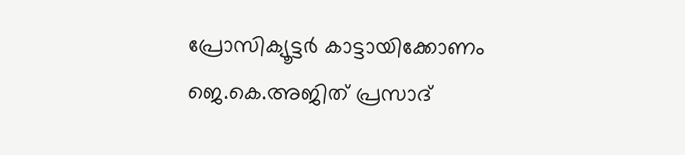പ്രോസിക്യൂട്ടര്‍ കാട്ടായിക്കോണം ജെ.കെ.അജിത് പ്രസാദ്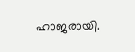ഹാജരായി.